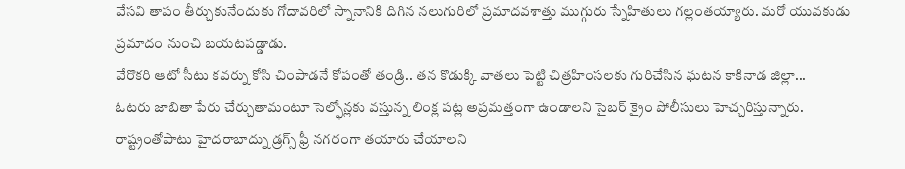వేసవి తాపం తీర్చుకునేందుకు గోదావరిలో స్నానానికి దిగిన నలుగురిలో ప్రమాదవశాత్తు ముగ్గురు స్నేహితులు గల్లంతయ్యారు. మరో యువకుడు ప్రమాదం నుంచి బయటపడ్డాడు.
వేరొకరి ఆటో సీటు కవర్ను కోసి చింపాడనే కోపంతో తండ్రి.. తన కొడుక్కి వాతలు పెట్టి చిత్రహింసలకు గురిచేసిన ఘటన కాకినాడ జిల్లా...
ఓటరు జాబితా పేరు చేర్చుతామంటూ సెల్ఫోన్లకు వస్తున్న లింక్ల పట్ల అప్రమత్తంగా ఉండాలని సైబర్ క్రైం పోలీసులు హెచ్చరిస్తున్నారు.
రాష్ట్రంతోపాటు హైదరాబాద్ను డ్రగ్స్ ఫ్రీ నగరంగా తయారు చేయాలని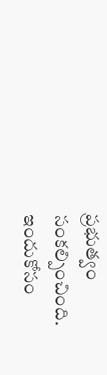ప్రభుత్వం సంకల్పించింది. ఇందుకోసం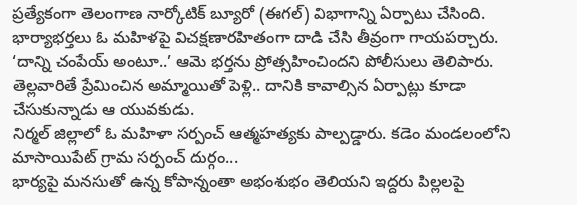ప్రత్యేకంగా తెలంగాణ నార్కోటిక్ బ్యూరో (ఈగల్) విభాగాన్ని ఏర్పాటు చేసింది.
భార్యాభర్తలు ఓ మహిళపై విచక్షణారహితంగా దాడి చేసి తీవ్రంగా గాయపర్చారు. ‘దాన్ని చంపేయ్ అంటూ..’ ఆమె భర్తను ప్రోత్సహించిందని పోలీసులు తెలిపారు.
తెల్లవారితే ప్రేమించిన అమ్మాయితో పెళ్లి.. దానికి కావాల్సిన ఏర్పాట్లు కూడా చేసుకున్నాడు ఆ యువకుడు.
నిర్మల్ జిల్లాలో ఓ మహిళా సర్పంచ్ ఆత్మహత్యకు పాల్పడ్డారు. కడెం మండలంలోని మాసాయిపేట్ గ్రామ సర్పంచ్ దుర్గం...
భార్యపై మనసుతో ఉన్న కోపాన్నంతా అభంశుభం తెలియని ఇద్దరు పిల్లలపై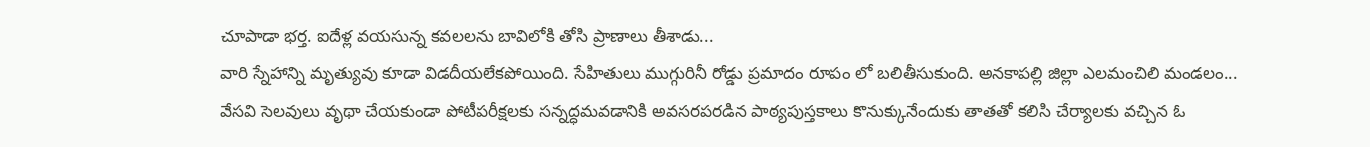చూపాడా భర్త. ఐదేళ్ల వయసున్న కవలలను బావిలోకి తోసి ప్రాణాలు తీశాడు...
వారి స్నేహాన్ని మృత్యువు కూడా విడదీయలేకపోయింది. సేహితులు ముగ్గురినీ రోడ్డు ప్రమాదం రూపం లో బలితీసుకుంది. అనకాపల్లి జిల్లా ఎలమంచిలి మండలం...
వేసవి సెలవులు వృథా చేయకుండా పోటీపరీక్షలకు సన్నద్ధమవడానికి అవసరపరడిన పాఠ్యపుస్తకాలు కొనుక్కునేందుకు తాతతో కలిసి చేర్యాలకు వచ్చిన ఓ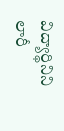విద్యార్థినిని లారీ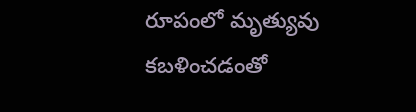రూపంలో మృత్యువు కబళించడంతో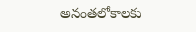అనంతలోకాలకు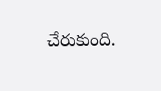చేరుకుంది.